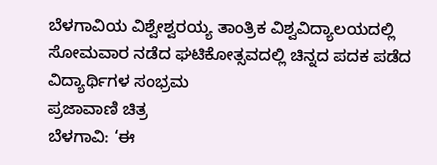ಬೆಳಗಾವಿಯ ವಿಶ್ವೇಶ್ವರಯ್ಯ ತಾಂತ್ರಿಕ ವಿಶ್ವವಿದ್ಯಾಲಯದಲ್ಲಿ ಸೋಮವಾರ ನಡೆದ ಘಟಿಕೋತ್ಸವದಲ್ಲಿ ಚಿನ್ನದ ಪದಕ ಪಡೆದ ವಿದ್ಯಾರ್ಥಿಗಳ ಸಂಭ್ರಮ
ಪ್ರಜಾವಾಣಿ ಚಿತ್ರ
ಬೆಳಗಾವಿ: ‘ಈ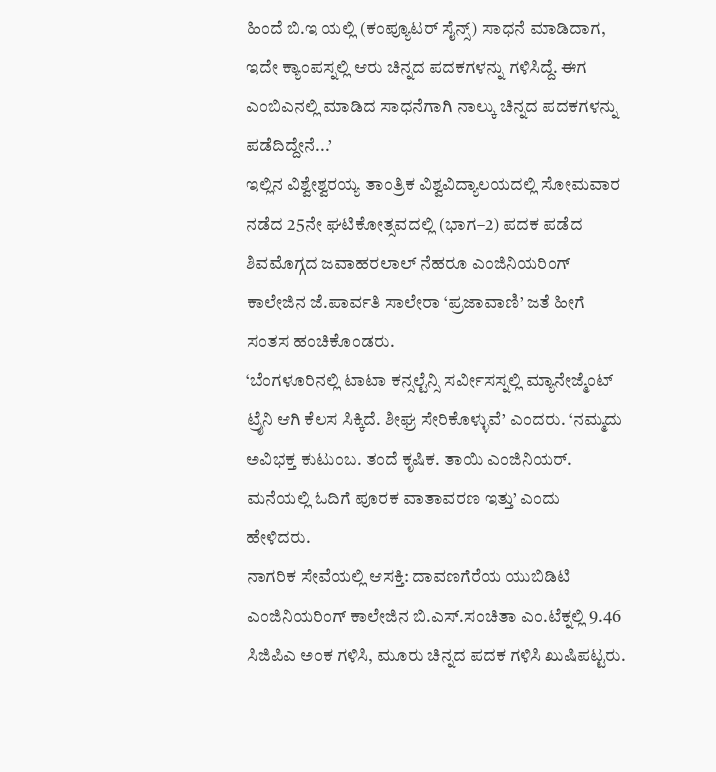ಹಿಂದೆ ಬಿ.ಇ ಯಲ್ಲಿ (ಕಂಪ್ಯೂಟರ್ ಸೈನ್ಸ್) ಸಾಧನೆ ಮಾಡಿದಾಗ, ಇದೇ ಕ್ಯಾಂಪಸ್ನಲ್ಲಿ ಆರು ಚಿನ್ನದ ಪದಕಗಳನ್ನು ಗಳಿಸಿದ್ದೆ. ಈಗ ಎಂಬಿಎನಲ್ಲಿ ಮಾಡಿದ ಸಾಧನೆಗಾಗಿ ನಾಲ್ಕು ಚಿನ್ನದ ಪದಕಗಳನ್ನು ಪಡೆದಿದ್ದೇನೆ...’
ಇಲ್ಲಿನ ವಿಶ್ವೇಶ್ವರಯ್ಯ ತಾಂತ್ರಿಕ ವಿಶ್ವವಿದ್ಯಾಲಯದಲ್ಲಿ ಸೋಮವಾರ ನಡೆದ 25ನೇ ಘಟಿಕೋತ್ಸವದಲ್ಲಿ (ಭಾಗ–2) ಪದಕ ಪಡೆದ ಶಿವಮೊಗ್ಗದ ಜವಾಹರಲಾಲ್ ನೆಹರೂ ಎಂಜಿನಿಯರಿಂಗ್ ಕಾಲೇಜಿನ ಜೆ.ಪಾರ್ವತಿ ಸಾಲೇರಾ ‘ಪ್ರಜಾವಾಣಿ’ ಜತೆ ಹೀಗೆ ಸಂತಸ ಹಂಚಿಕೊಂಡರು.
‘ಬೆಂಗಳೂರಿನಲ್ಲಿ ಟಾಟಾ ಕನ್ಸಲ್ಟೆನ್ಸಿ ಸರ್ವೀಸಸ್ನಲ್ಲಿ ಮ್ಯಾನೇಜ್ಮೆಂಟ್ ಟ್ರೈನಿ ಆಗಿ ಕೆಲಸ ಸಿಕ್ಕಿದೆ. ಶೀಘ್ರ ಸೇರಿಕೊಳ್ಳುವೆ’ ಎಂದರು. ‘ನಮ್ಮದು ಅವಿಭಕ್ತ ಕುಟುಂಬ. ತಂದೆ ಕೃಷಿಕ. ತಾಯಿ ಎಂಜಿನಿಯರ್. ಮನೆಯಲ್ಲಿ ಓದಿಗೆ ಪೂರಕ ವಾತಾವರಣ ಇತ್ತು’ ಎಂದು ಹೇಳಿದರು.
ನಾಗರಿಕ ಸೇವೆಯಲ್ಲಿ ಆಸಕ್ತಿ: ದಾವಣಗೆರೆಯ ಯುಬಿಡಿಟಿ ಎಂಜಿನಿಯರಿಂಗ್ ಕಾಲೇಜಿನ ಬಿ.ಎಸ್.ಸಂಚಿತಾ ಎಂ.ಟೆಕ್ನಲ್ಲಿ 9.46 ಸಿಜಿಪಿಎ ಅಂಕ ಗಳಿಸಿ, ಮೂರು ಚಿನ್ನದ ಪದಕ ಗಳಿಸಿ ಖುಷಿಪಟ್ಟರು.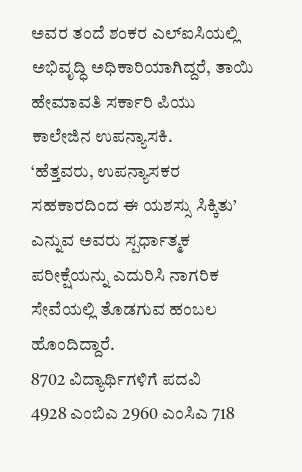ಅವರ ತಂದೆ ಶಂಕರ ಎಲ್ಐಸಿಯಲ್ಲಿ ಅಭಿವೃದ್ಧಿ ಅಧಿಕಾರಿಯಾಗಿದ್ದರೆ, ತಾಯಿ ಹೇಮಾವತಿ ಸರ್ಕಾರಿ ಪಿಯು ಕಾಲೇಜಿನ ಉಪನ್ಯಾಸಕಿ.
‘ಹೆತ್ತವರು, ಉಪನ್ಯಾಸಕರ ಸಹಕಾರದಿಂದ ಈ ಯಶಸ್ಸು ಸಿಕ್ಕಿತು’ ಎನ್ನುವ ಅವರು ಸ್ಪರ್ಧಾತ್ಮಕ ಪರೀಕ್ಷೆಯನ್ನು ಎದುರಿಸಿ ನಾಗರಿಕ ಸೇವೆಯಲ್ಲಿ ತೊಡಗುವ ಹಂಬಲ ಹೊಂದಿದ್ದಾರೆ.
8702 ವಿದ್ಯಾರ್ಥಿಗಳಿಗೆ ಪದವಿ
4928 ಎಂಬಿಎ 2960 ಎಂಸಿಎ 718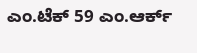ಎಂ.ಟೆಕ್ 59 ಎಂ.ಆರ್ಕ್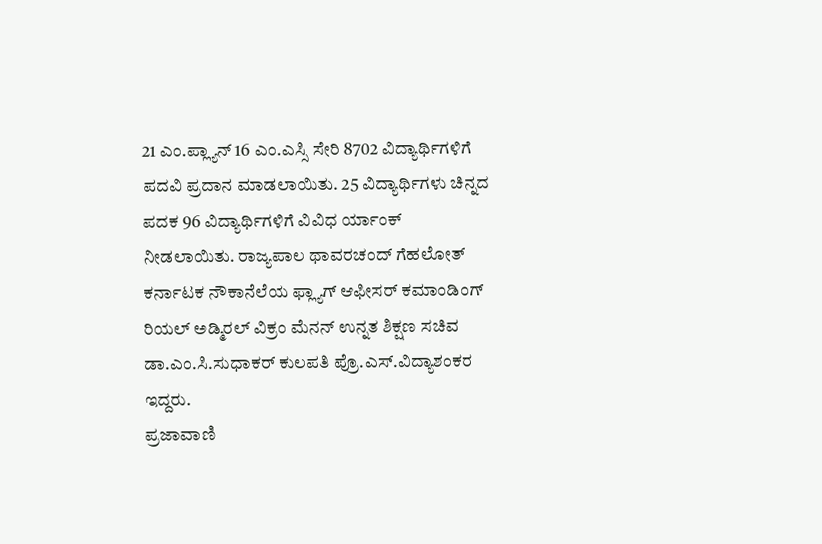21 ಎಂ.ಪ್ಲ್ಯಾನ್ 16 ಎಂ.ಎಸ್ಸಿ ಸೇರಿ 8702 ವಿದ್ಯಾರ್ಥಿಗಳಿಗೆ ಪದವಿ ಪ್ರದಾನ ಮಾಡಲಾಯಿತು. 25 ವಿದ್ಯಾರ್ಥಿಗಳು ಚಿನ್ನದ ಪದಕ 96 ವಿದ್ಯಾರ್ಥಿಗಳಿಗೆ ವಿವಿಧ ರ್ಯಾಂಕ್ ನೀಡಲಾಯಿತು. ರಾಜ್ಯಪಾಲ ಥಾವರಚಂದ್ ಗೆಹಲೋತ್ ಕರ್ನಾಟಕ ನೌಕಾನೆಲೆಯ ಫ್ಲ್ಯಾಗ್ ಆಫೀಸರ್ ಕಮಾಂಡಿಂಗ್ ರಿಯಲ್ ಅಡ್ಮಿರಲ್ ವಿಕ್ರಂ ಮೆನನ್ ಉನ್ನತ ಶಿಕ್ಷಣ ಸಚಿವ ಡಾ.ಎಂ.ಸಿ.ಸುಧಾಕರ್ ಕುಲಪತಿ ಪ್ರೊ.ಎಸ್.ವಿದ್ಯಾಶಂಕರ ಇದ್ದರು.
ಪ್ರಜಾವಾಣಿ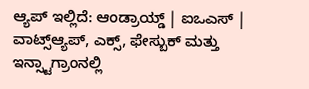ಆ್ಯಪ್ ಇಲ್ಲಿದೆ: ಆಂಡ್ರಾಯ್ಡ್ | ಐಒಎಸ್ | ವಾಟ್ಸ್ಆ್ಯಪ್, ಎಕ್ಸ್, ಫೇಸ್ಬುಕ್ ಮತ್ತು ಇನ್ಸ್ಟಾಗ್ರಾಂನಲ್ಲಿ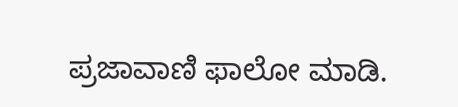ಪ್ರಜಾವಾಣಿ ಫಾಲೋ ಮಾಡಿ.